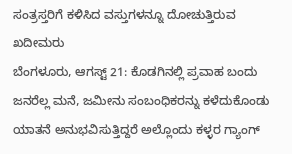ಸಂತ್ರಸ್ತರಿಗೆ ಕಳಿಸಿದ ವಸ್ತುಗಳನ್ನೂ ದೋಚುತ್ತಿರುವ ಖದೀಮರು
ಬೆಂಗಳೂರು, ಆಗಸ್ಟ್ 21: ಕೊಡಗಿನಲ್ಲಿ ಪ್ರವಾಹ ಬಂದು ಜನರೆಲ್ಲ ಮನೆ, ಜಮೀನು ಸಂಬಂಧಿಕರನ್ನು ಕಳೆದುಕೊಂಡು ಯಾತನೆ ಅನುಭವಿಸುತ್ತಿದ್ದರೆ ಅಲ್ಲೊಂದು ಕಳ್ಳರ ಗ್ಯಾಂಗ್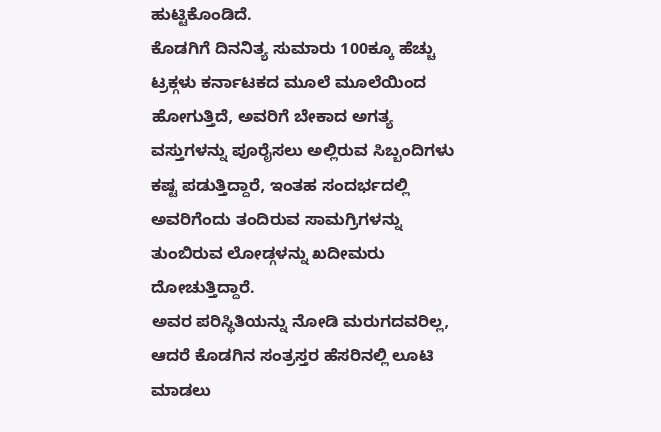ಹುಟ್ಟಿಕೊಂಡಿದೆ.
ಕೊಡಗಿಗೆ ದಿನನಿತ್ಯ ಸುಮಾರು 100ಕ್ಕೂ ಹೆಚ್ಚು ಟ್ರಕ್ಗಳು ಕರ್ನಾಟಕದ ಮೂಲೆ ಮೂಲೆಯಿಂದ ಹೋಗುತ್ತಿದೆ, ಅವರಿಗೆ ಬೇಕಾದ ಅಗತ್ಯ ವಸ್ತುಗಳನ್ನು ಪೂರೈಸಲು ಅಲ್ಲಿರುವ ಸಿಬ್ಬಂದಿಗಳು ಕಷ್ಟ ಪಡುತ್ತಿದ್ದಾರೆ, ಇಂತಹ ಸಂದರ್ಭದಲ್ಲಿ ಅವರಿಗೆಂದು ತಂದಿರುವ ಸಾಮಗ್ರಿಗಳನ್ನು ತುಂಬಿರುವ ಲೋಡ್ಗಳನ್ನು ಖದೀಮರು ದೋಚುತ್ತಿದ್ದಾರೆ.
ಅವರ ಪರಿಸ್ಥಿತಿಯನ್ನು ನೋಡಿ ಮರುಗದವರಿಲ್ಲ, ಆದರೆ ಕೊಡಗಿನ ಸಂತ್ರಸ್ತರ ಹೆಸರಿನಲ್ಲಿ ಲೂಟಿ ಮಾಡಲು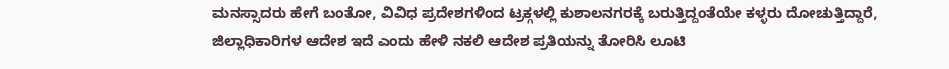ಮನಸ್ಸಾದರು ಹೇಗೆ ಬಂತೋ, ವಿವಿಧ ಪ್ರದೇಶಗಳಿಂದ ಟ್ರಕ್ಗಳಲ್ಲಿ ಕುಶಾಲನಗರಕ್ಕೆ ಬರುತ್ತಿದ್ದಂತೆಯೇ ಕಳ್ಳರು ದೋಚುತ್ತಿದ್ದಾರೆ, ಜಿಲ್ಲಾಧಿಕಾರಿಗಳ ಆದೇಶ ಇದೆ ಎಂದು ಹೇಳಿ ನಕಲಿ ಆದೇಶ ಪ್ರತಿಯನ್ನು ತೋರಿಸಿ ಲೂಟಿ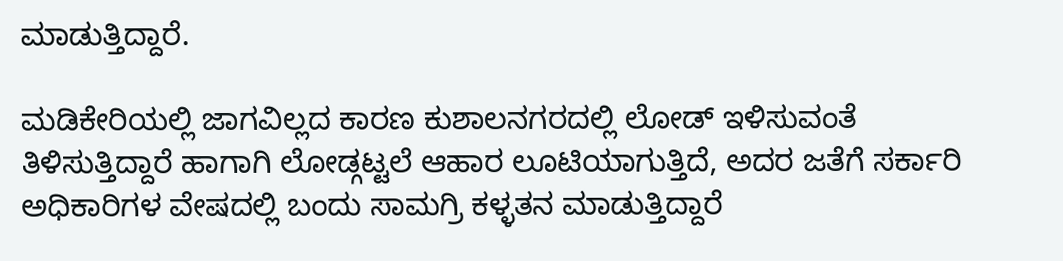ಮಾಡುತ್ತಿದ್ದಾರೆ.

ಮಡಿಕೇರಿಯಲ್ಲಿ ಜಾಗವಿಲ್ಲದ ಕಾರಣ ಕುಶಾಲನಗರದಲ್ಲಿ ಲೋಡ್ ಇಳಿಸುವಂತೆ ತಿಳಿಸುತ್ತಿದ್ದಾರೆ ಹಾಗಾಗಿ ಲೋಡ್ಗಟ್ಟಲೆ ಆಹಾರ ಲೂಟಿಯಾಗುತ್ತಿದೆ, ಅದರ ಜತೆಗೆ ಸರ್ಕಾರಿ ಅಧಿಕಾರಿಗಳ ವೇಷದಲ್ಲಿ ಬಂದು ಸಾಮಗ್ರಿ ಕಳ್ಳತನ ಮಾಡುತ್ತಿದ್ದಾರೆ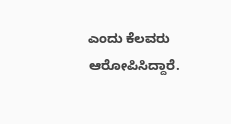ಎಂದು ಕೆಲವರು ಆರೋಪಿಸಿದ್ದಾರೆ.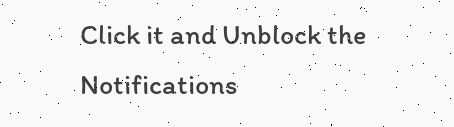Click it and Unblock the Notifications